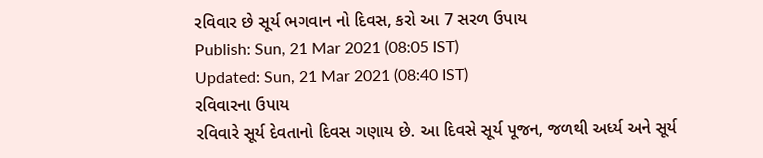રવિવાર છે સૂર્ય ભગવાન નો દિવસ, કરો આ 7 સરળ ઉપાય
Publish: Sun, 21 Mar 2021 (08:05 IST)
Updated: Sun, 21 Mar 2021 (08:40 IST)
રવિવારના ઉપાય
રવિવારે સૂર્ય દેવતાનો દિવસ ગણાય છે. આ દિવસે સૂર્ય પૂજન, જળથી અર્ધ્ય અને સૂર્ય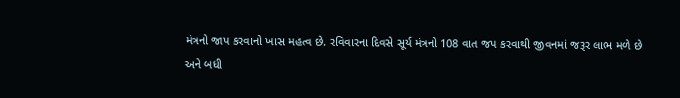મંત્રનો જાપ કરવાનો ખાસ મહત્વ છે. રવિવારના દિવસે સૂર્ય મંત્રનો 108 વાત જપ કરવાથી જીવનમાં જરૂર લાભ મળે છે
અને બધી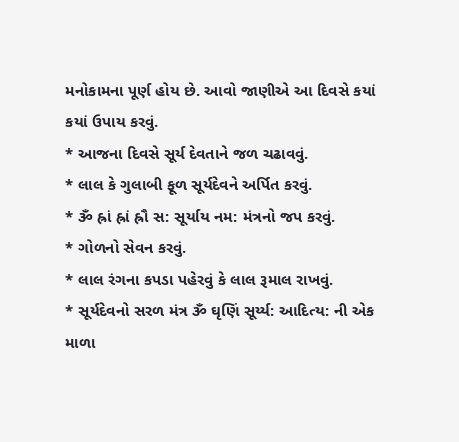મનોકામના પૂર્ણ હોય છે. આવો જાણીએ આ દિવસે કયાં કયાં ઉપાય કરવું.
* આજના દિવસે સૂર્ય દેવતાને જળ ચઢાવવું.
* લાલ કે ગુલાબી ફૂળ સૂર્યદેવને અર્પિત કરવું.
* ૐ હ્રાં હ્રાં હ્રૌ સ: સૂર્યાય નમ: મંત્રનો જપ કરવું.
* ગોળનો સેવન કરવું.
* લાલ રંગના કપડા પહેરવું કે લાલ રૂમાલ રાખવું.
* સૂર્યદેવનો સરળ મંત્ર ૐ ઘૃણિં સૂર્ય્ય: આદિત્ય: ની એક માળા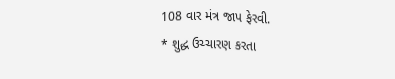108 વાર મંત્ર જાપ ફેરવી.
* શુદ્ધ ઉચ્ચારણ કરતા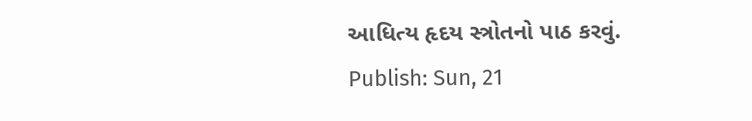આધિત્ય હૃદય સ્ત્રોતનો પાઠ કરવું.
Publish: Sun, 21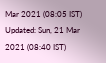Mar 2021 (08:05 IST)
Updated: Sun, 21 Mar 2021 (08:40 IST)